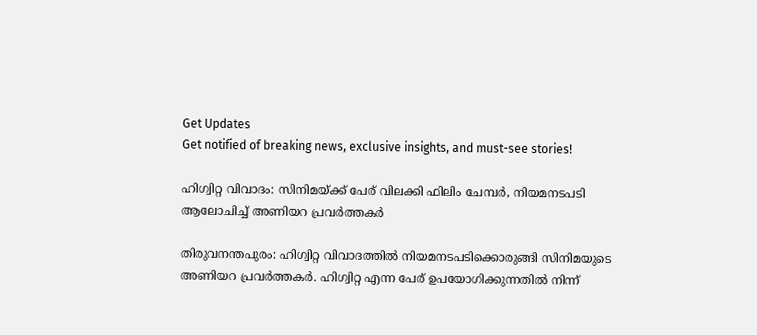Get Updates
Get notified of breaking news, exclusive insights, and must-see stories!

ഹിഗ്വിറ്റ വിവാദം: സിനിമയ്ക്ക് പേര് വിലക്കി ഫിലിം ചേമ്പർ, നിയമനടപടി ആലോചിച്ച് അണിയറ പ്രവർത്തകർ

തിരുവനന്തപുരം: ഹിഗ്വിറ്റ വിവാദത്തില്‍ നിയമനടപടിക്കൊരുങ്ങി സിനിമയുടെ അണിയറ പ്രവര്‍ത്തകര്‍. ഹിഗ്വിറ്റ എന്ന പേര് ഉപയോഗിക്കുന്നതില്‍ നിന്ന്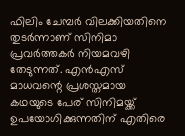ഫിലിം ചേമ്പര്‍ വിലക്കിയതിനെ തുടര്‍ന്നാണ് സിനിമാ പ്രവര്‍ത്തകര്‍ നിയമവഴി തേടുന്നത്. എന്‍എസ് മാധവന്റെ പ്രശസ്തമായ കഥയുടെ പേര് സിനിമയ്ക്ക് ഉപയോഗിക്കുന്നതിന് എതിരെ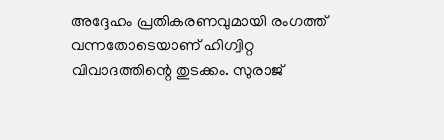അദ്ദേഹം പ്രതികരണവുമായി രംഗത്ത് വന്നതോടെയാണ് ഹിഗ്വിറ്റ വിവാദത്തിന്റെ തുടക്കം. സുരാജ്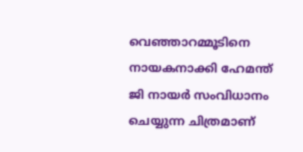വെഞ്ഞാറമ്മൂടിനെ നായകനാക്കി ഹേമന്ത് ജി നായര്‍ സംവിധാനം ചെയ്യുന്ന ചിത്രമാണ്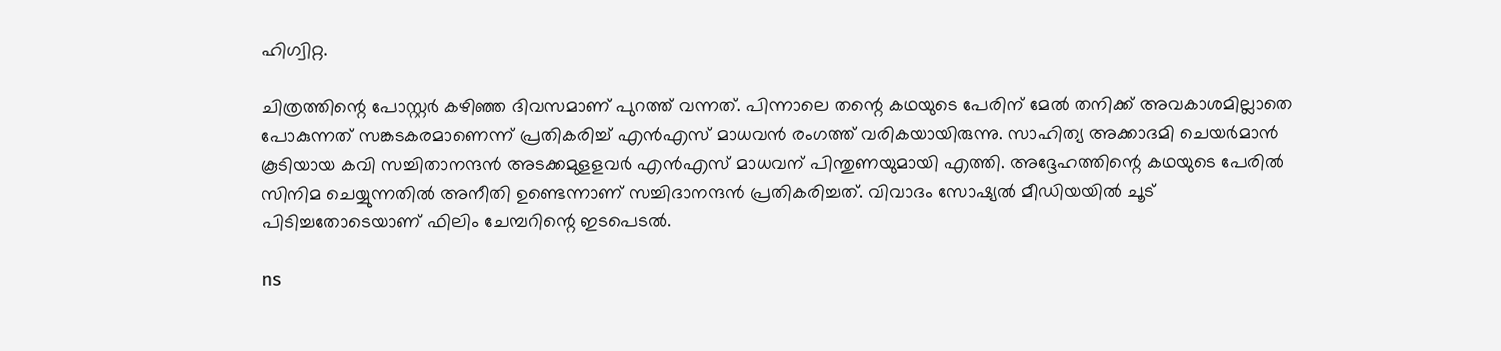ഹിഗ്വിറ്റ.

ചിത്രത്തിന്റെ പോസ്റ്റര്‍ കഴിഞ്ഞ ദിവസമാണ് പുറത്ത് വന്നത്. പിന്നാലെ തന്റെ കഥയുടെ പേരിന് മേല്‍ തനിക്ക് അവകാശമില്ലാതെ പോകുന്നത് സങ്കടകരമാണെന്ന് പ്രതികരിച്ച് എന്‍എസ് മാധവന്‍ രംഗത്ത് വരികയായിരുന്നു. സാഹിത്യ അക്കാദമി ചെയര്‍മാന്‍ കൂടിയായ കവി സച്ചിതാനന്ദന്‍ അടക്കമുളളവര്‍ എന്‍എസ് മാധവന് പിന്തുണയുമായി എത്തി. അദ്ദേഹത്തിന്റെ കഥയുടെ പേരില്‍ സിനിമ ചെയ്യുന്നതില്‍ അനീതി ഉണ്ടെന്നാണ് സച്ചിദാനന്ദന്‍ പ്രതികരിച്ചത്. വിവാദം സോഷ്യല്‍ മീഡിയയില്‍ ചൂട് പിടിച്ചതോടെയാണ് ഫിലിം ചേമ്പറിന്റെ ഇടപെടല്‍.

ns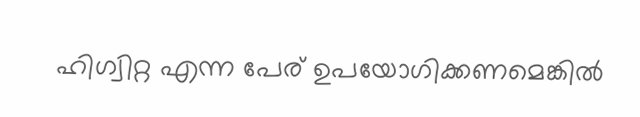ഹിഗ്വിറ്റ എന്ന പേര് ഉപയോഗിക്കണമെങ്കില്‍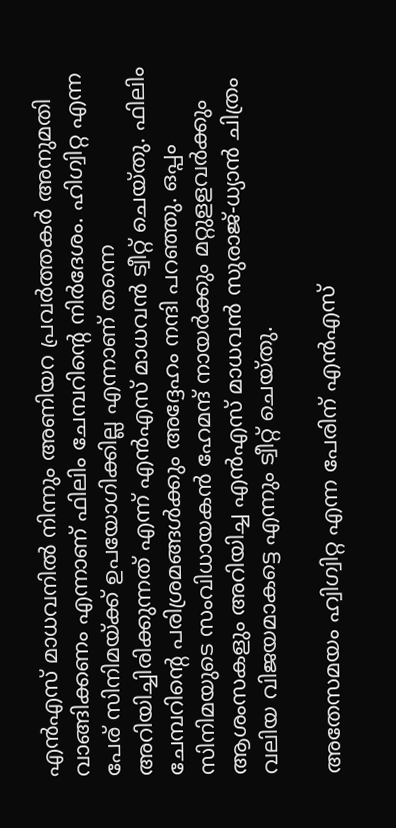എന്‍എസ് മാധവനില്‍ നിന്നും അണിയറ പ്രവര്‍ത്തകര്‍ അനുമതി വാങ്ങിക്കണം എന്നാണ് ഫിലിം ചേമ്പറിന്റെ നിര്‍ദേശം. ഹിഗ്വിറ്റ എന്ന പേര് സിനിമയ്ക്ക് ഉപയോഗിക്കില്ല എന്നാണ് തന്നെ അറിയിച്ചിരിക്കുന്നത് എന്ന് എന്‍എസ് മാധവന്‍ ട്വീറ്റ് ചെയ്തു. ഫിലിം ചേമ്പറിന്റെ പരിശ്രമങ്ങള്‍ക്കും അദ്ദേഹം നന്ദി പറഞ്ഞു. ഒപ്പം സിനിമയുടെ സംവിധായകന്‍ ഹേമന്ദ് നായര്‍ക്കും മറ്റുളളവര്‍ക്കും ആശംസകളും അറിയിച്ച എന്‍എസ് മാധവന്‍ സുരാജ്-ധ്യാന്‍ ചിത്രം വലിയ വിജയമാകട്ടെ എന്നും ട്വീറ്റ് ചെയ്തു.

അതേസമയം ഹ്വിഗ്വിറ്റ എന്ന പേരിന് എന്‍എസ്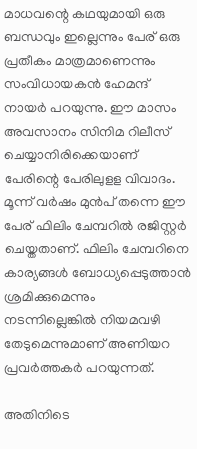മാധവന്റെ കഥയുമായി ഒരു ബന്ധവും ഇല്ലെന്നും പേര് ഒരു പ്രതീകം മാത്രമാണെന്നും സംവിധായകന്‍ ഹേമന്ദ് നായര്‍ പറയുന്നു. ഈ മാസം അവസാനം സിനിമ റിലീസ് ചെയ്യാനിരിക്കെയാണ് പേരിന്റെ പേരിലുളള വിവാദം. മൂന്ന് വര്‍ഷം മുന്‍പ് തന്നെ ഈ പേര് ഫിലിം ചേമ്പറില്‍ രജിസ്റ്റര്‍ ചെയ്തതാണ്. ഫിലിം ചേമ്പറിനെ കാര്യങ്ങള്‍ ബോധ്യപ്പെടുത്താന്‍ ശ്രമിക്കുമെന്നും നടന്നില്ലെങ്കില്‍ നിയമവഴി തേടുമെന്നുമാണ് അണിയറ പ്രവര്‍ത്തകര്‍ പറയുന്നത്.

അതിനിടെ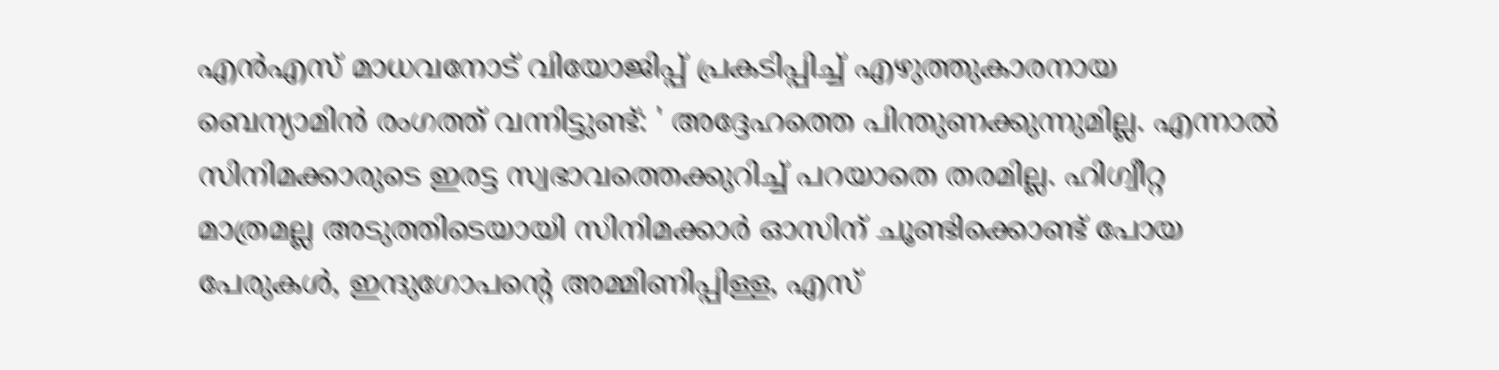എൻഎസ് മാധവനോട് വിയോജിപ്പ് പ്രകടിപ്പിച്ച് എഴുത്തുകാരനായ ബെന്യാമിൻ രംഗത്ത് വന്നിട്ടുണ്ട്: ' അദ്ദേഹത്തെ പിന്തുണക്കുന്നുമില്ല. എന്നാൽ സിനിമക്കാരുടെ ഇരട്ട സ്വഭാവത്തെക്കുറിച്ച് പറയാതെ തരമില്ല. ഹിഗ്വീറ്റ മാത്രമല്ല അടുത്തിടെയായി സിനിമക്കാർ ഓസിന് ചൂണ്ടിക്കൊണ്ട് പോയ പേരുകൾ, ഇന്ദുഗോപന്റെ അമ്മിണിപ്പിള്ള, എസ്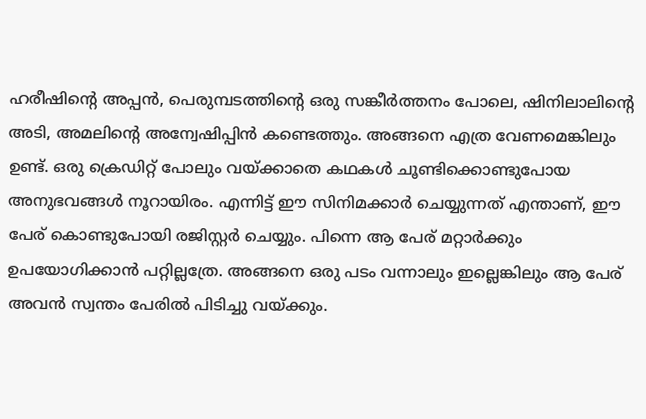ഹരീഷിന്റെ അപ്പൻ, പെരുമ്പടത്തിന്റെ ഒരു സങ്കീർത്തനം പോലെ, ഷിനിലാലിന്റെ അടി, അമലിന്റെ അന്വേഷിപ്പിൻ കണ്ടെത്തും. അങ്ങനെ എത്ര വേണമെങ്കിലും ഉണ്ട്. ഒരു ക്രെഡിറ്റ് പോലും വയ്ക്കാതെ കഥകൾ ചൂണ്ടിക്കൊണ്ടുപോയ അനുഭവങ്ങൾ നൂറായിരം. എന്നിട്ട് ഈ സിനിമക്കാർ ചെയ്യുന്നത് എന്താണ്, ഈ പേര് കൊണ്ടുപോയി രജിസ്റ്റർ ചെയ്യും. പിന്നെ ആ പേര് മറ്റാർക്കും ഉപയോഗിക്കാൻ പറ്റില്ലത്രേ. അങ്ങനെ ഒരു പടം വന്നാലും ഇല്ലെങ്കിലും ആ പേര് അവൻ സ്വന്തം പേരിൽ പിടിച്ചു വയ്ക്കും.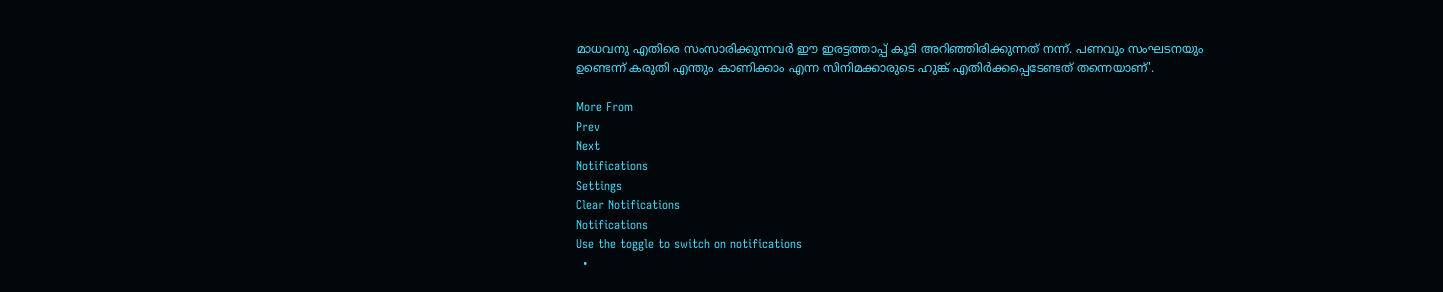മാധവനു എതിരെ സംസാരിക്കുന്നവർ ഈ ഇരട്ടത്താപ്പ് കൂടി അറിഞ്ഞിരിക്കുന്നത് നന്ന്. പണവും സംഘടനയും ഉണ്ടെന്ന് കരുതി എന്തും കാണിക്കാം എന്ന സിനിമക്കാരുടെ ഹുങ്ക് എതിർക്കപ്പെടേണ്ടത് തന്നെയാണ്'.

More From
Prev
Next
Notifications
Settings
Clear Notifications
Notifications
Use the toggle to switch on notifications
  •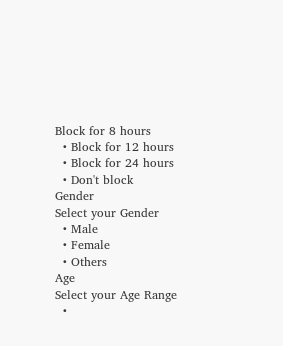Block for 8 hours
  • Block for 12 hours
  • Block for 24 hours
  • Don't block
Gender
Select your Gender
  • Male
  • Female
  • Others
Age
Select your Age Range
  •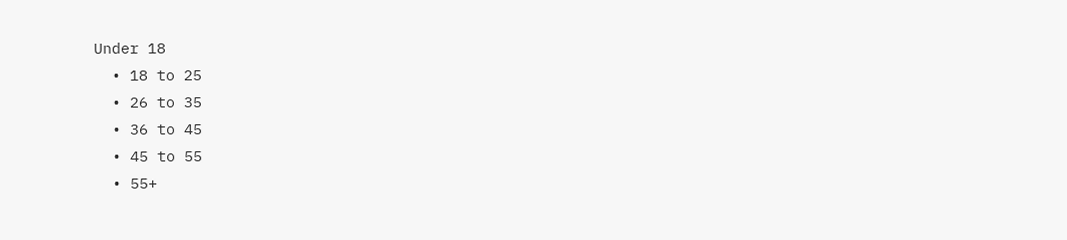Under 18
  • 18 to 25
  • 26 to 35
  • 36 to 45
  • 45 to 55
  • 55+